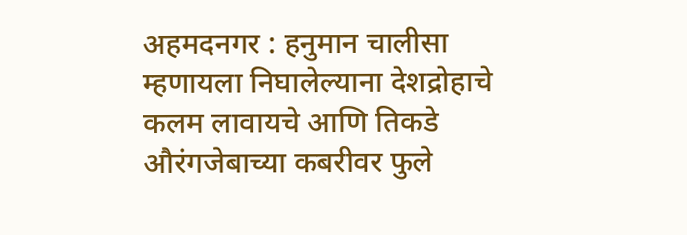अहमदनगर : हनुमान चालीसा म्हणायला निघालेल्याना देशद्रोहाचे कलम लावायचे आणि तिकडे औरंगजेबाच्या कबरीवर फुले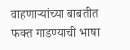वाहणाऱ्यांच्या बाबतीत फक्त गाडण्याची भाषा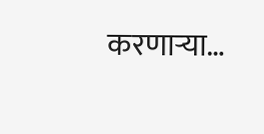करणाऱ्या…